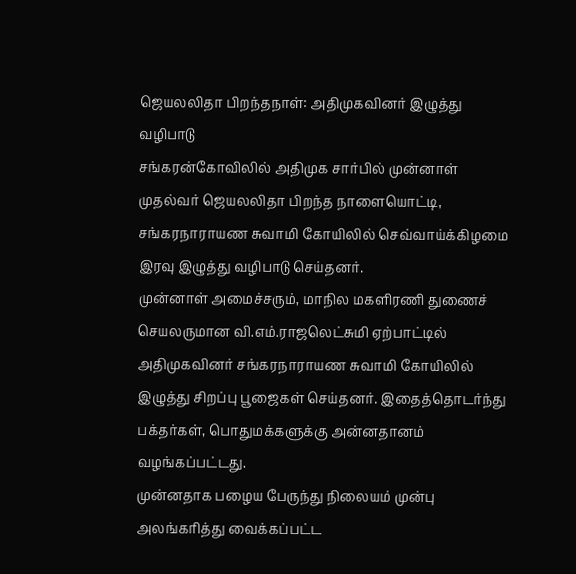ஜெயலலிதா பிறந்தநாள்: அதிமுகவினர் இழுத்து வழிபாடு
சங்கரன்கோவிலில் அதிமுக சார்பில் முன்னாள் முதல்வர் ஜெயலலிதா பிறந்த நாளையொட்டி, சங்கரநாராயண சுவாமி கோயிலில் செவ்வாய்க்கிழமை இரவு இழுத்து வழிபாடு செய்தனர்.
முன்னாள் அமைச்சரும், மாநில மகளிரணி துணைச் செயலருமான வி.எம்.ராஜலெட்சுமி ஏற்பாட்டில் அதிமுகவினர் சங்கரநாராயண சுவாமி கோயிலில் இழுத்து சிறப்பு பூஜைகள் செய்தனர். இதைத்தொடர்ந்து பக்தர்கள், பொதுமக்களுக்கு அன்னதானம் வழங்கப்பட்டது.
முன்னதாக பழைய பேருந்து நிலையம் முன்பு அலங்கரித்து வைக்கப்பட்ட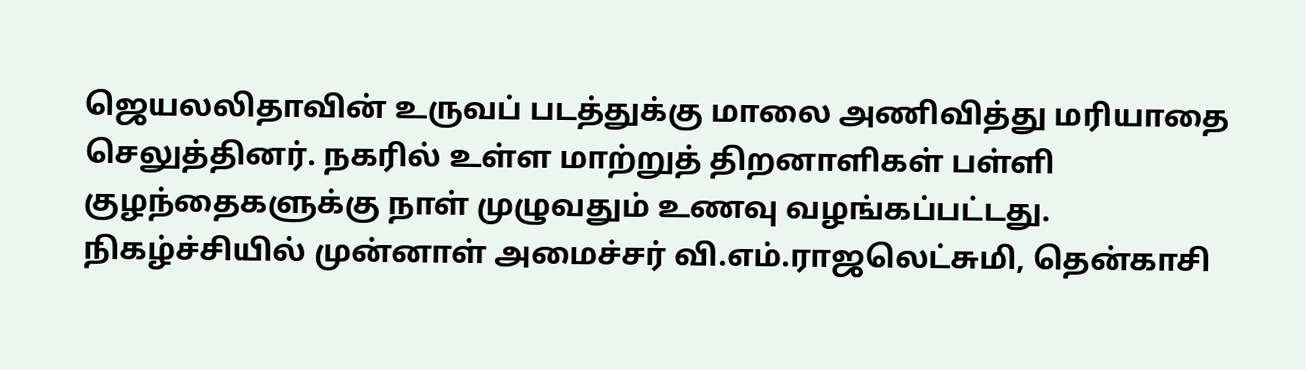ஜெயலலிதாவின் உருவப் படத்துக்கு மாலை அணிவித்து மரியாதை செலுத்தினர். நகரில் உள்ள மாற்றுத் திறனாளிகள் பள்ளி குழந்தைகளுக்கு நாள் முழுவதும் உணவு வழங்கப்பட்டது.
நிகழ்ச்சியில் முன்னாள் அமைச்சர் வி.எம்.ராஜலெட்சுமி, தென்காசி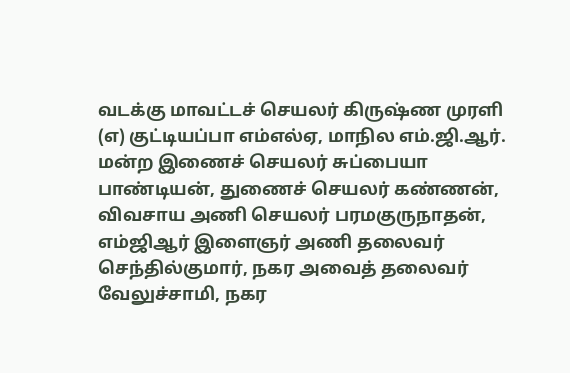வடக்கு மாவட்டச் செயலர் கிருஷ்ண முரளி (எ) குட்டியப்பா எம்எல்ஏ, மாநில எம்.ஜி.ஆர். மன்ற இணைச் செயலர் சுப்பையா பாண்டியன், துணைச் செயலர் கண்ணன், விவசாய அணி செயலர் பரமகுருநாதன், எம்ஜிஆர் இளைஞர் அணி தலைவர் செந்தில்குமார், நகர அவைத் தலைவர் வேலுச்சாமி, நகர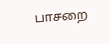பாசறை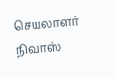செயலாளர் நிவாஸ்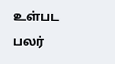உள்பட பலர்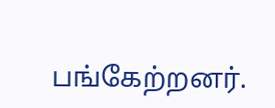பங்கேற்றனர்.